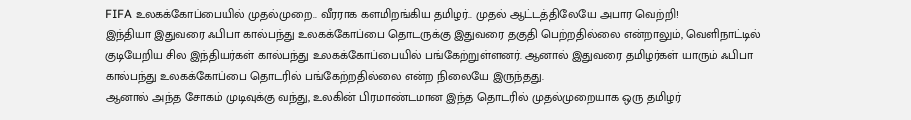FIFA உலகக்கோப்பையில் முதல்முறை.. வீரராக களமிறங்கிய தமிழர்.. முதல் ஆட்டத்திலேயே அபார வெற்றி!
இந்தியா இதுவரை ஃபிபா கால்பந்து உலகக்கோப்பை தொடருக்கு இதுவரை தகுதி பெற்றதில்லை என்றாலும், வெளிநாட்டில் குடியேறிய சில இந்தியர்கள் கால்பந்து உலகக்கோப்பையில் பங்கேற்றுள்ளனர். ஆனால் இதுவரை தமிழர்கள் யாரும் ஃபிபா கால்பந்து உலகக்கோப்பை தொடரில் பங்கேற்றதில்லை என்ற நிலையே இருந்தது.
ஆனால் அந்த சோகம் முடிவுக்கு வந்து, உலகின் பிரமாண்டமான இந்த தொடரில் முதல்முறையாக ஒரு தமிழர்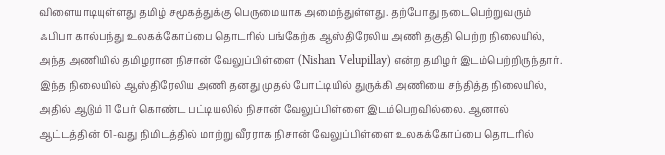விளையாடியுள்ளது தமிழ் சமூகத்துக்கு பெருமையாக அமைந்துள்ளது. தற்போது நடைபெற்றுவரும் ஃபிபா கால்பந்து உலகக்கோப்பை தொடரில் பங்கேற்க ஆஸ்திரேலிய அணி தகுதி பெற்ற நிலையில், அந்த அணியில் தமிழரான நிசான் வேலுப்பிள்ளை (Nishan Velupillay) என்ற தமிழர் இடம்பெற்றிருந்தார்.
இந்த நிலையில் ஆஸ்திரேலிய அணி தனது முதல் போட்டியில் துருக்கி அணியை சந்தித்த நிலையில், அதில் ஆடும் 11 பேர் கொண்ட பட்டியலில் நிசான் வேலுப்பிள்ளை இடம்பெறவில்லை. ஆனால் ஆட்டத்தின் 61-வது நிமிடத்தில் மாற்று வீரராக நிசான் வேலுப்பிள்ளை உலகக்கோப்பை தொடரில்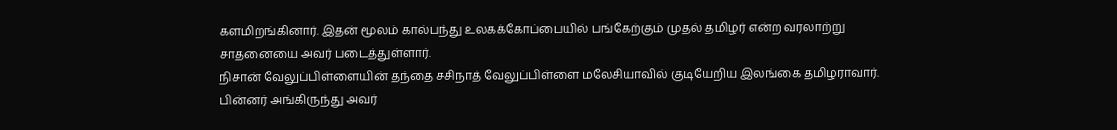களமிறங்கினார். இதன் மூலம் கால்பந்து உலகக்கோப்பையில் பங்கேற்கும் முதல் தமிழர் என்ற வரலாற்று சாதனையை அவர் படைத்துள்ளார்.
நிசான் வேலுப்பிள்ளையின் தந்தை சசிநாத் வேலுப்பிள்ளை மலேசியாவில் குடியேறிய இலங்கை தமிழராவார். பின்னர் அங்கிருந்து அவர்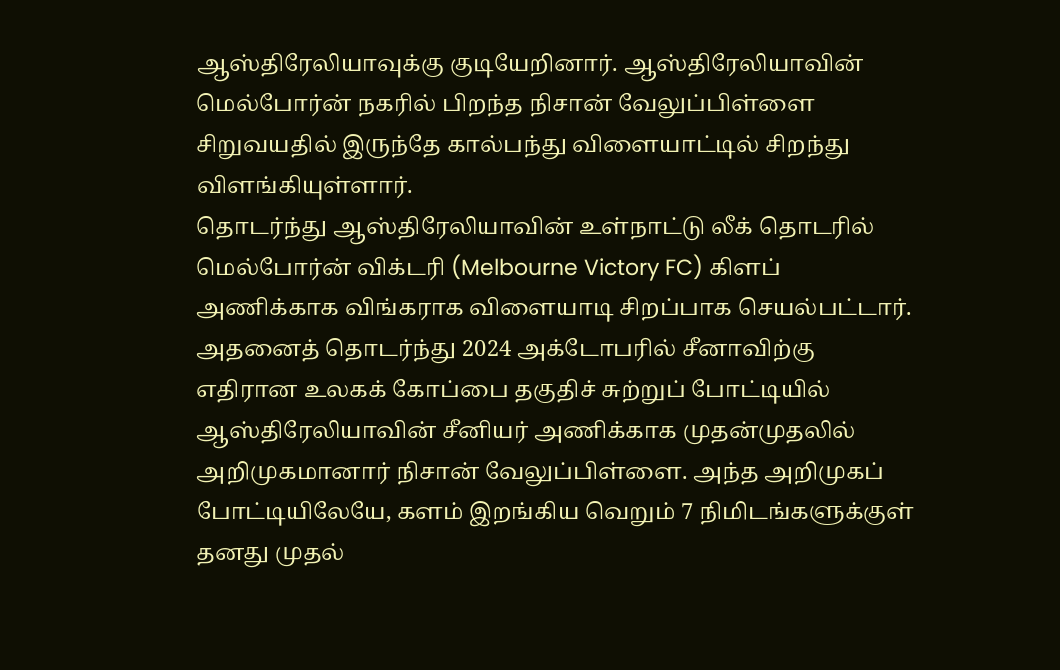ஆஸ்திரேலியாவுக்கு குடியேறினார். ஆஸ்திரேலியாவின் மெல்போர்ன் நகரில் பிறந்த நிசான் வேலுப்பிள்ளை சிறுவயதில் இருந்தே கால்பந்து விளையாட்டில் சிறந்து விளங்கியுள்ளார்.
தொடர்ந்து ஆஸ்திரேலியாவின் உள்நாட்டு லீக் தொடரில் மெல்போர்ன் விக்டரி (Melbourne Victory FC) கிளப் அணிக்காக விங்கராக விளையாடி சிறப்பாக செயல்பட்டார். அதனைத் தொடர்ந்து 2024 அக்டோபரில் சீனாவிற்கு எதிரான உலகக் கோப்பை தகுதிச் சுற்றுப் போட்டியில் ஆஸ்திரேலியாவின் சீனியர் அணிக்காக முதன்முதலில் அறிமுகமானார் நிசான் வேலுப்பிள்ளை. அந்த அறிமுகப் போட்டியிலேயே, களம் இறங்கிய வெறும் 7 நிமிடங்களுக்குள் தனது முதல்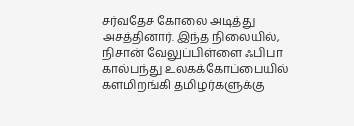சர்வதேச கோலை அடித்து அசத்தினார். இந்த நிலையில், நிசான் வேலுப்பிள்ளை ஃபிபா கால்பந்து உலகக்கோப்பையில் களமிறங்கி தமிழர்களுக்கு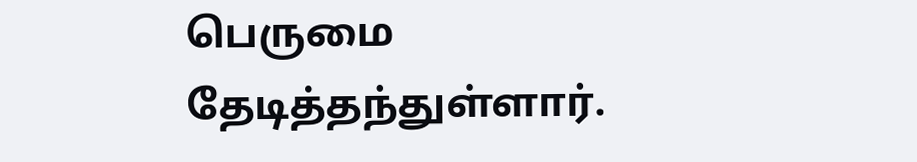பெருமை தேடித்தந்துள்ளார்.